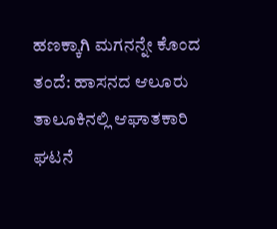ಹಣಕ್ಕಾಗಿ ಮಗನನ್ನೇ ಕೊಂದ ತಂದೆ: ಹಾಸನದ ಆಲೂರು ತಾಲೂಕಿನಲ್ಲಿ ಆಘಾತಕಾರಿ ಘಟನೆ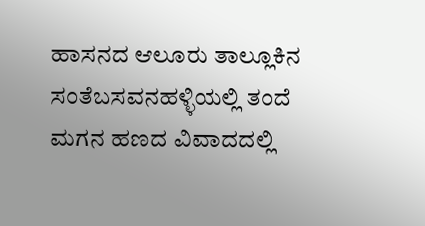ಹಾಸನದ ಆಲೂರು ತಾಲ್ಲೂಕಿನ ಸಂತೆಬಸವನಹಳ್ಳಿಯಲ್ಲಿ ತಂದೆ ಮಗನ ಹಣದ ವಿವಾದದಲ್ಲಿ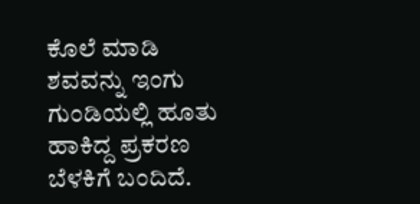ಕೊಲೆ ಮಾಡಿ ಶವವನ್ನು ಇಂಗು ಗುಂಡಿಯಲ್ಲಿ ಹೂತು ಹಾಕಿದ್ದ ಪ್ರಕರಣ ಬೆಳಕಿಗೆ ಬಂದಿದೆ.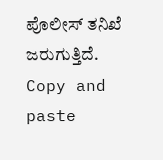ಪೊಲೀಸ್ ತನಿಖೆ ಜರುಗುತ್ತಿದೆ.
Copy and paste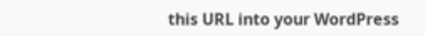this URL into your WordPress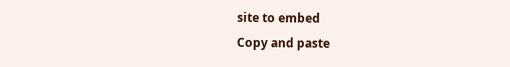site to embed
Copy and paste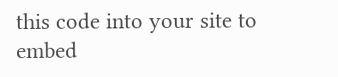this code into your site to embed